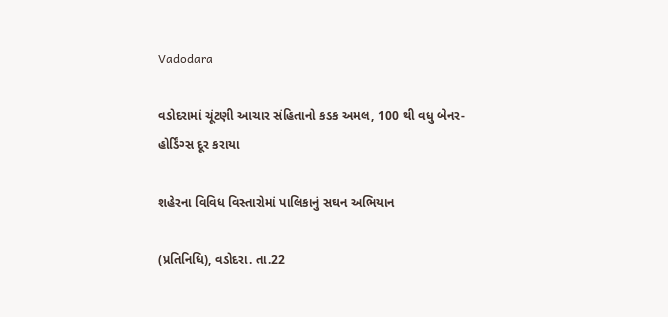Vadodara

વડોદરામાં ચૂંટણી આચાર સંહિતાનો કડક અમલ, 100 થી વધુ બેનર-હોર્ડિંગ્સ દૂર કરાયા

શહેરના વિવિધ વિસ્તારોમાં પાલિકાનું સઘન અભિયાન

(પ્રતિનિધિ), વડોદરા. તા.22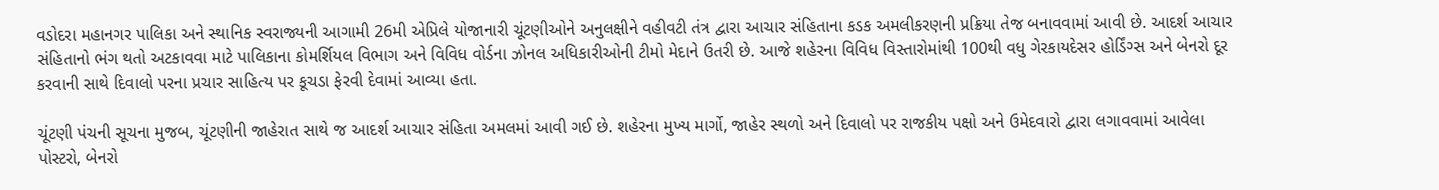વડોદરા મહાનગર પાલિકા અને સ્થાનિક સ્વરાજ્યની આગામી 26મી એપ્રિલે યોજાનારી ચૂંટણીઓને અનુલક્ષીને વહીવટી તંત્ર દ્વારા આચાર સંહિતાના કડક અમલીકરણની પ્રક્રિયા તેજ બનાવવામાં આવી છે. આદર્શ આચાર સંહિતાનો ભંગ થતો અટકાવવા માટે પાલિકાના કોમર્શિયલ વિભાગ અને વિવિધ વોર્ડના ઝોનલ અધિકારીઓની ટીમો મેદાને ઉતરી છે. આજે શહેરના વિવિધ વિસ્તારોમાંથી 100થી વધુ ગેરકાયદેસર હોર્ડિંગ્સ અને બેનરો દૂર કરવાની સાથે દિવાલો પરના પ્રચાર સાહિત્ય પર કૂચડા ફેરવી દેવામાં આવ્યા હતા.

ચૂંટણી પંચની સૂચના મુજબ, ચૂંટણીની જાહેરાત સાથે જ આદર્શ આચાર સંહિતા અમલમાં આવી ગઈ છે. શહેરના મુખ્ય માર્ગો, જાહેર સ્થળો અને દિવાલો પર રાજકીય પક્ષો અને ઉમેદવારો દ્વારા લગાવવામાં આવેલા પોસ્ટરો, બેનરો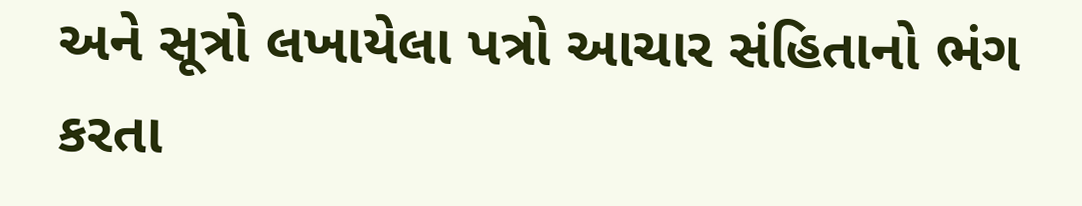અને સૂત્રો લખાયેલા પત્રો આચાર સંહિતાનો ભંગ કરતા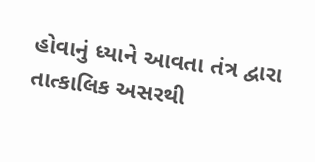હોવાનું ધ્યાને આવતા તંત્ર દ્વારા તાત્કાલિક અસરથી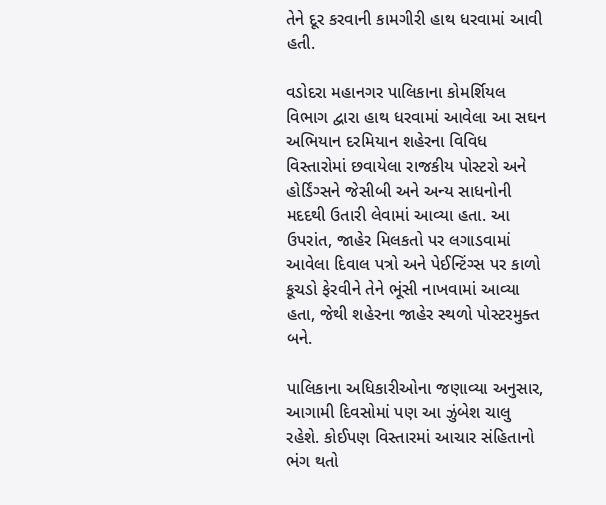તેને દૂર કરવાની કામગીરી હાથ ધરવામાં આવી હતી.

વડોદરા મહાનગર પાલિકાના કોમર્શિયલ વિભાગ દ્વારા હાથ ધરવામાં આવેલા આ સઘન અભિયાન દરમિયાન શહેરના વિવિધ વિસ્તારોમાં છવાયેલા રાજકીય પોસ્ટરો અને હોર્ડિંગ્સને જેસીબી અને અન્ય સાધનોની મદદથી ઉતારી લેવામાં આવ્યા હતા. આ ઉપરાંત, જાહેર મિલકતો પર લગાડવામાં આવેલા દિવાલ પત્રો અને પેઈન્ટિંગ્સ પર કાળો કૂચડો ફેરવીને તેને ભૂંસી નાખવામાં આવ્યા હતા, જેથી શહેરના જાહેર સ્થળો પોસ્ટરમુક્ત બને.

પાલિકાના અધિકારીઓના જણાવ્યા અનુસાર, આગામી દિવસોમાં પણ આ ઝુંબેશ ચાલુ રહેશે. કોઈપણ વિસ્તારમાં આચાર સંહિતાનો ભંગ થતો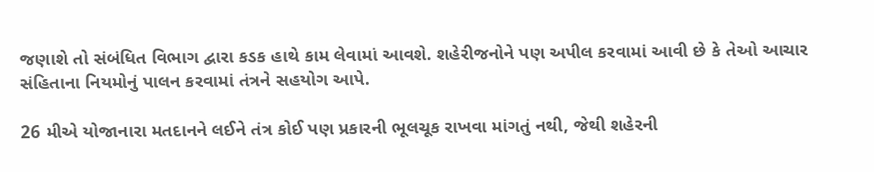જણાશે તો સંબંધિત વિભાગ દ્વારા કડક હાથે કામ લેવામાં આવશે. શહેરીજનોને પણ અપીલ કરવામાં આવી છે કે તેઓ આચાર સંહિતાના નિયમોનું પાલન કરવામાં તંત્રને સહયોગ આપે.

26 મીએ યોજાનારા મતદાનને લઈને તંત્ર કોઈ પણ પ્રકારની ભૂલચૂક રાખવા માંગતું નથી, જેથી શહેરની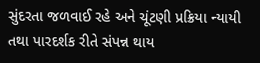સુંદરતા જળવાઈ રહે અને ચૂંટણી પ્રક્રિયા ન્યાયી તથા પારદર્શક રીતે સંપન્ન થાય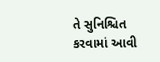તે સુનિશ્ચિત કરવામાં આવી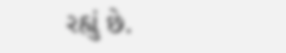રહ્યું છે.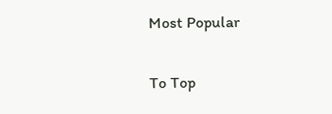Most Popular

To Top